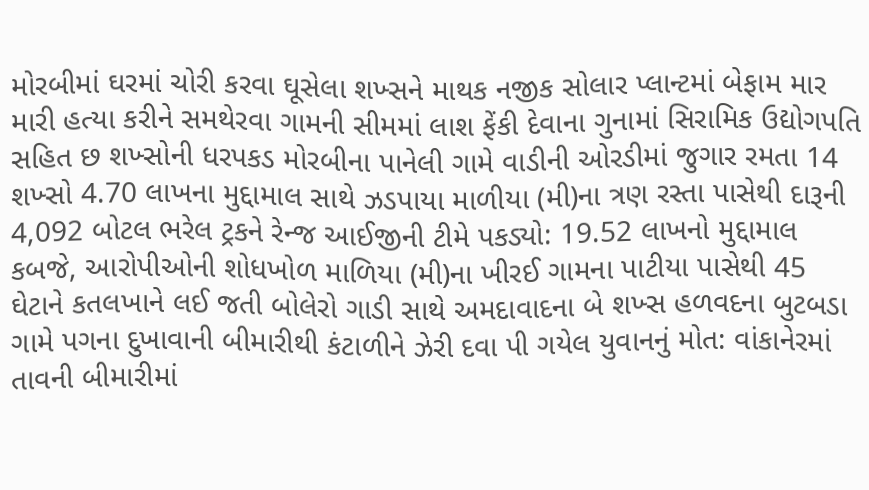મોરબીમાં ઘરમાં ચોરી કરવા ઘૂસેલા શખ્સને માથક નજીક સોલાર પ્લાન્ટમાં બેફામ માર મારી હત્યા કરીને સમથેરવા ગામની સીમમાં લાશ ફેંકી દેવાના ગુનામાં સિરામિક ઉદ્યોગપતિ સહિત છ શખ્સોની ધરપકડ મોરબીના પાનેલી ગામે વાડીની ઓરડીમાં જુગાર રમતા 14 શખ્સો 4.70 લાખના મુદ્દામાલ સાથે ઝડપાયા માળીયા (મી)ના ત્રણ રસ્તા પાસેથી દારૂની 4,092 બોટલ ભરેલ ટ્રકને રેન્જ આઈજીની ટીમે પકડ્યો: 19.52 લાખનો મુદ્દામાલ કબજે, આરોપીઓની શોધખોળ માળિયા (મી)ના ખીરઈ ગામના પાટીયા પાસેથી 45 ઘેટાને કતલખાને લઈ જતી બોલેરો ગાડી સાથે અમદાવાદના બે શખ્સ હળવદના બુટબડા ગામે પગના દુખાવાની બીમારીથી કંટાળીને ઝેરી દવા પી ગયેલ યુવાનનું મોત: વાંકાનેરમાં તાવની બીમારીમાં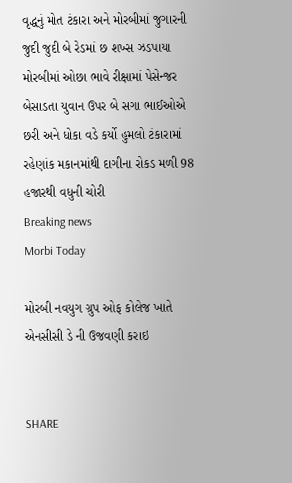વૃદ્ધનું મોત ટંકારા અને મોરબીમાં જુગારની જુદી જુદી બે રેડમાં છ શખ્સ ઝડપાયા મોરબીમાં ઓછા ભાવે રીક્ષામાં પેસેન્જર બેસાડતા યુવાન ઉપર બે સગા ભાઈઓએ છરી અને ધોકા વડે કર્યો હુમલો ટંકારામાં રહેણાંક મકાનમાંથી દાગીના રોકડ મળી 98 હજારથી વધુની ચોરી
Breaking news
Morbi Today

મોરબી નવયુગ ગ્રુપ ઓફ કોલેજ ખાતે એનસીસી ડે ની ઉજવણી કરાઇ


SHARE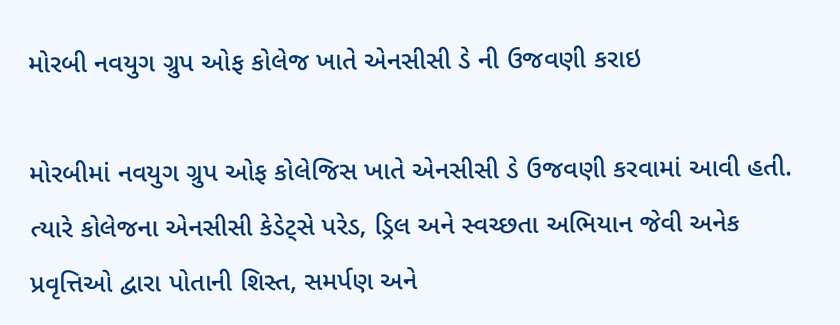મોરબી નવયુગ ગ્રુપ ઓફ કોલેજ ખાતે એનસીસી ડે ની ઉજવણી કરાઇ

મોરબીમાં નવયુગ ગ્રુપ ઓફ કોલેજિસ ખાતે એનસીસી ડે ઉજવણી કરવામાં આવી હતી. ત્યારે કોલેજના એનસીસી કેડેટ્સે પરેડ, ડ્રિલ અને સ્વચ્છતા અભિયાન જેવી અનેક પ્રવૃત્તિઓ દ્વારા પોતાની શિસ્ત, સમર્પણ અને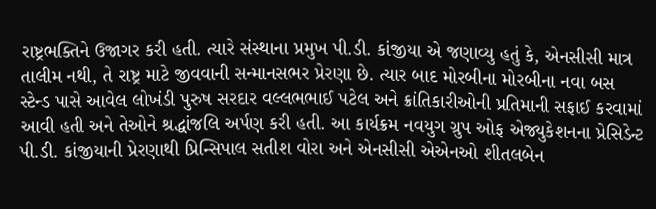રાષ્ટ્રભક્તિને ઉજાગર કરી હતી. ત્યારે સંસ્થાના પ્રમુખ પી.ડી. કાંજીયા એ જણાવ્યુ હતું કે, એનસીસી માત્ર તાલીમ નથી, તે રાષ્ટ્ર માટે જીવવાની સન્માનસભર પ્રેરણા છે. ત્યાર બાદ મોરબીના મોરબીના નવા બસ સ્ટેન્ડ પાસે આવેલ લોખંડી પુરુષ સરદાર વલ્લભભાઈ પટેલ અને ક્રાંતિકારીઓની પ્રતિમાની સફાઈ કરવામાં આવી હતી અને તેઓને શ્રદ્ધાંજલિ અર્પણ કરી હતી. આ કાર્યક્રમ નવયુગ ગ્રુપ ઓફ એજ્યુકેશનના પ્રેસિડેન્ટ પી.ડી. કાંજીયાની પ્રેરણાથી પ્રિન્સિપાલ સતીશ વોરા અને એનસીસી એએનઓ શીતલબેન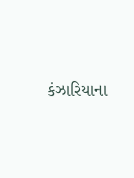કંઝારિયાના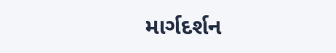માર્ગદર્શન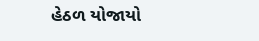હેઠળ યોજાયો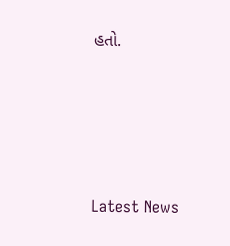હતો.






Latest News